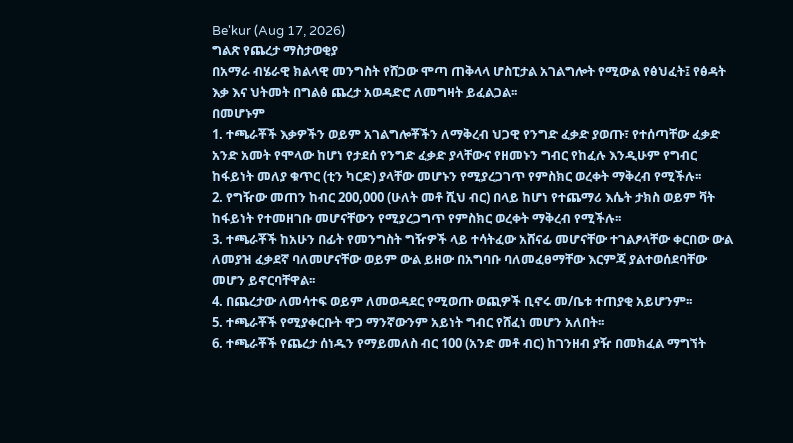Be'kur (Aug 17, 2026)
ግልጽ የጨረታ ማስታወቂያ
በአማራ ብሄራዊ ክልላዊ መንግስት የሸጋው ሞጣ ጠቅላላ ሆስፒታል አገልግሎት የሚውል የፅህፈት፤ የፅዳት እቃ እና ህትመት በግልፅ ጨረታ አወዳድሮ ለመግዛት ይፈልጋል፡፡
በመሆኑም
1. ተጫራቾች እቃዎችን ወይም አገልግሎቾችን ለማቅረብ ህጋዊ የንግድ ፈቃድ ያወጡ፣ የተሰጣቸው ፈቃድ አንድ አመት የሞላው ከሆነ የታደሰ የንግድ ፈቃድ ያላቸውና የዘመኑን ግብር የከፈሉ እንዲሁም የግብር ከፋይነት መለያ ቁጥር (ቲን ካርድ) ያላቸው መሆኑን የሚያረጋገጥ የምስክር ወረቀት ማቅረብ የሚችሉ፡፡
2. የግዥው መጠን ከብር 200,000 (ሁለት መቶ ሺህ ብር) በላይ ከሆነ የተጨማሪ እሴት ታክስ ወይም ቫት ከፋይነት የተመዘገቡ መሆናቸውን የሚያረጋግጥ የምስክር ወረቀት ማቅረብ የሚችሉ፡፡
3. ተጫራቾች ከአሁን በፊት የመንግስት ግዥዎች ላይ ተሳትፈው አሸናፊ መሆናቸው ተገልፆላቸው ቀርበው ውል ለመያዝ ፈቃደኛ ባለመሆናቸው ወይም ውል ይዘው በአግባቡ ባለመፈፀማቸው እርምጃ ያልተወሰደባቸው መሆን ይኖርባቸዋል፡፡
4. በጨረታው ለመሳተፍ ወይም ለመወዳደር የሚወጡ ወጪዎች ቢኖሩ መ/ቤቱ ተጠያቂ አይሆንም፡፡
5. ተጫራቾች የሚያቀርቡት ዋጋ ማንኛውንም አይነት ግብር የሸፈነ መሆን አለበት፡፡
6. ተጫራቾች የጨረታ ሰነዱን የማይመለስ ብር 100 (አንድ መቶ ብር) ከገንዘብ ያዥ በመክፈል ማግኘት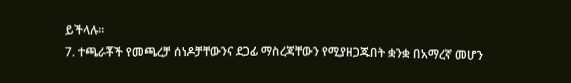ይችላሉ፡፡
7. ተጫራቾች የመጫረቻ ሰነዶቻቸውንና ደጋፊ ማስረጃቸውን የሚያዘጋጁበት ቋንቋ በአማረኛ መሆን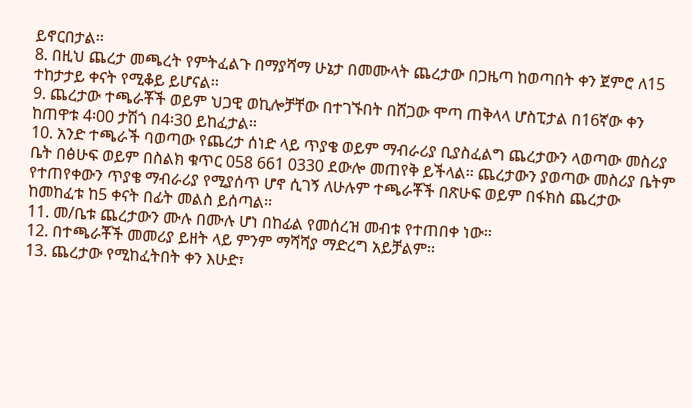ይኖርበታል፡፡
8. በዚህ ጨረታ መጫረት የምትፈልጉ በማያሻማ ሁኔታ በመሙላት ጨረታው በጋዜጣ ከወጣበት ቀን ጀምሮ ለ15 ተከታታይ ቀናት የሚቆይ ይሆናል፡፡
9. ጨረታው ተጫራቾች ወይም ህጋዊ ወኪሎቻቸው በተገኙበት በሸጋው ሞጣ ጠቅላላ ሆስፒታል በ16ኛው ቀን ከጠዋቱ 4፡00 ታሽጎ በ4፡30 ይከፈታል፡፡
10. አንድ ተጫራች ባወጣው የጨረታ ሰነድ ላይ ጥያቄ ወይም ማብራሪያ ቢያስፈልግ ጨረታውን ላወጣው መስሪያ ቤት በፅሁፍ ወይም በስልክ ቁጥር 058 661 0330 ደውሎ መጠየቅ ይችላል፡፡ ጨረታውን ያወጣው መስሪያ ቤትም የተጠየቀውን ጥያቄ ማብራሪያ የሚያሰጥ ሆኖ ሲገኝ ለሁሉም ተጫራቾች በጽሁፍ ወይም በፋክስ ጨረታው ከመከፈቱ ከ5 ቀናት በፊት መልስ ይሰጣል፡፡
11. መ/ቤቱ ጨረታውን ሙሉ በሙሉ ሆነ በከፊል የመሰረዝ መብቱ የተጠበቀ ነው፡፡
12. በተጫራቾች መመሪያ ይዘት ላይ ምንም ማሻሻያ ማድረግ አይቻልም፡፡
13. ጨረታው የሚከፈትበት ቀን እሁድ፣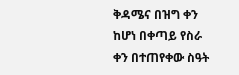ቅዳሜና በዝግ ቀን ከሆነ በቀጣይ የስራ ቀን በተጠየቀው ስዓት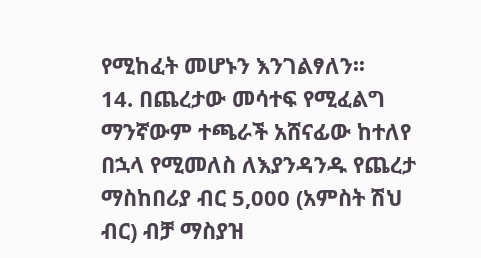የሚከፈት መሆኑን እንገልፃለን፡፡
14. በጨረታው መሳተፍ የሚፈልግ ማንኛውም ተጫራች አሸናፊው ከተለየ በኋላ የሚመለስ ለእያንዳንዱ የጨረታ ማስከበሪያ ብር 5,000 (አምስት ሽህ ብር) ብቻ ማስያዝ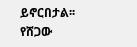ይኖርበታል፡፡
የሸጋው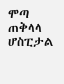ሞጣ ጠቅላላ ሆስፒታል